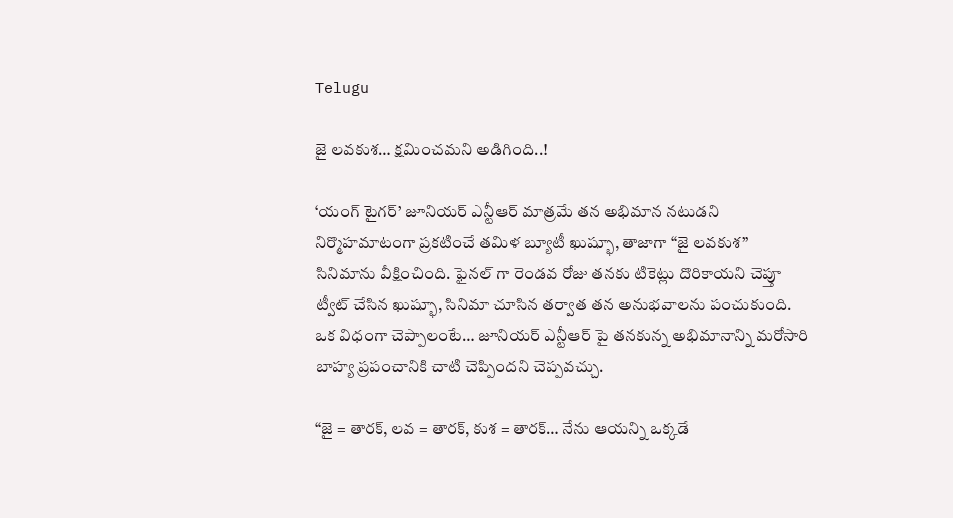Telugu

జై లవకుశ… క్షమించమని అడిగింది..!

‘యంగ్ టైగర్’ జూనియర్ ఎన్టీఆర్ మాత్రమే తన అభిమాన నటుడని నిర్మొహమాటంగా ప్రకటించే తమిళ బ్యూటీ ఖుష్భూ, తాజాగా “జై లవకుశ” సినిమాను వీక్షించింది. ఫైనల్ గా రెండవ రోజు తనకు టికెట్లు దొరికాయని చెప్తూ ట్వీట్ చేసిన ఖుష్భూ, సినిమా చూసిన తర్వాత తన అనుభవాలను పంచుకుంది. ఒక విధంగా చెప్పాలంటే… జూనియర్ ఎన్టీఆర్ పై తనకున్న అభిమానాన్ని మరోసారి బాహ్య ప్రపంచానికి చాటి చెప్పిందని చెప్పవచ్చు.

“జై = తారక్, లవ = తారక్, కుశ = తారక్… నేను ఆయన్ని ఒక్కడే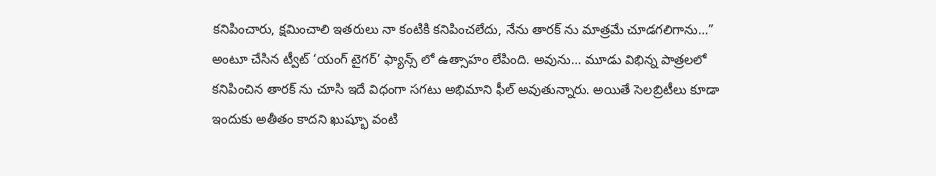కనిపించారు, క్షమించాలి ఇతరులు నా కంటికి కనిపించలేదు, నేను తారక్ ను మాత్రమే చూడగలిగాను…” అంటూ చేసిన ట్వీట్ ‘యంగ్ టైగర్’ ఫ్యాన్స్ లో ఉత్సాహం లేపింది. అవును… మూడు విభిన్న పాత్రలలో కనిపించిన తారక్ ను చూసి ఇదే విధంగా సగటు అభిమాని ఫీల్ అవుతున్నారు. అయితే సెలబ్రిటీలు కూడా ఇందుకు అతీతం కాదని ఖుష్భూ వంటి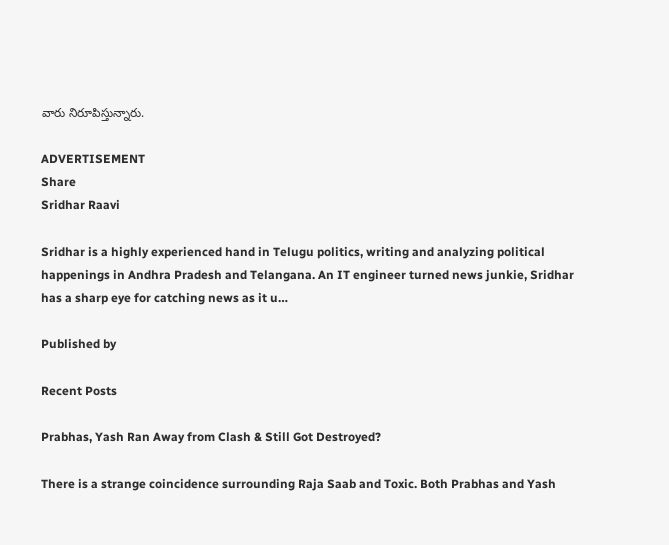వారు నిరూపిస్తున్నారు.

ADVERTISEMENT
Share
Sridhar Raavi

Sridhar is a highly experienced hand in Telugu politics, writing and analyzing political happenings in Andhra Pradesh and Telangana. An IT engineer turned news junkie, Sridhar has a sharp eye for catching news as it u…

Published by

Recent Posts

Prabhas, Yash Ran Away from Clash & Still Got Destroyed?

There is a strange coincidence surrounding Raja Saab and Toxic. Both Prabhas and Yash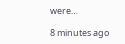were…

8 minutes ago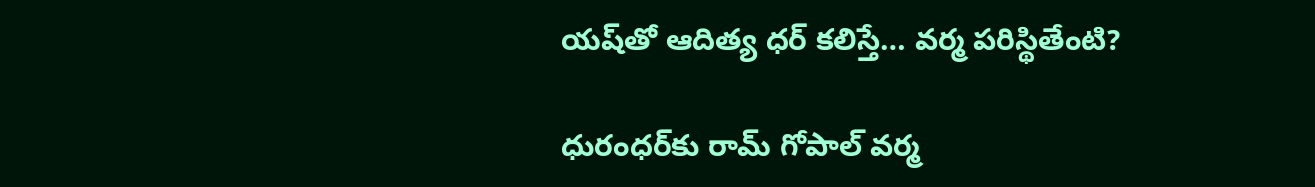యష్‌తో ఆదిత్య ధర్ కలిస్తే… వర్మ పరిస్థితేంటి?

ధురంధర్‌కు రామ్ గోపాల్ వర్మ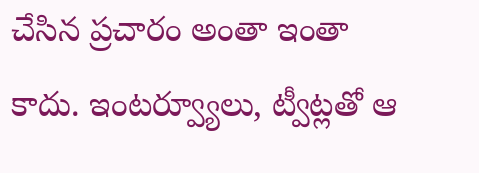చేసిన ప్రచారం అంతా ఇంతా కాదు. ఇంటర్వ్యూలు, ట్వీట్లతో ఆ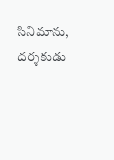సినిమాను, దర్శకుడు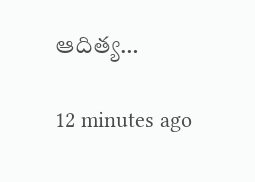ఆదిత్య…

12 minutes ago